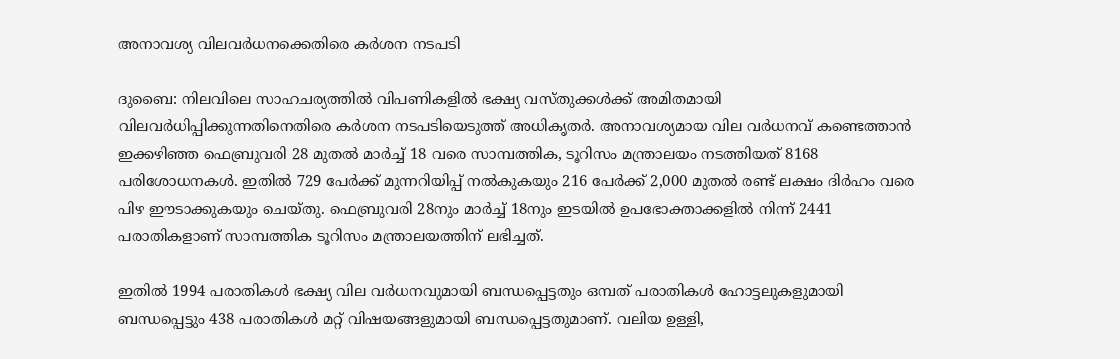അനാവശ്യ വിലവർധനക്കെതിരെ കർശന നടപടി

ദുബൈ: നിലവിലെ സാഹചര്യത്തിൽ വിപണികളിൽ ഭക്ഷ്യ വസ്തുക്കൾക്ക് അമിതമായി വിലവർധിപ്പിക്കുന്നതിനെതിരെ കർശന നടപടിയെടുത്ത് അധികൃതർ. അനാവശ്യമായ വില വർധനവ് കണ്ടെത്താൻ ഇക്കഴിഞ്ഞ ഫെബ്രുവരി 28 മുതൽ മാർച്ച് 18 വരെ സാമ്പത്തിക, ടൂറിസം മന്ത്രാലയം നടത്തിയത് 8168 പരിശോധനകൾ. ഇതിൽ 729 പേർക്ക് മുന്നറിയിപ്പ് നൽകുകയും 216 പേർക്ക് 2,000 മുതൽ രണ്ട് ലക്ഷം ദിർഹം വരെ പിഴ ഈടാക്കുകയും ചെയ്തു. ഫെബ്രുവരി 28നും മാർച്ച് 18നും ഇടയിൽ ഉപഭോക്താക്കളിൽ നിന്ന് 2441 പരാതികളാണ് സാമ്പത്തിക ടൂറിസം മന്ത്രാലയത്തിന് ലഭിച്ചത്.

ഇതിൽ 1994 പരാതികൾ ഭക്ഷ്യ വില വർധനവുമായി ബന്ധപ്പെട്ടതും ഒമ്പത് പരാതികൾ ഹോട്ടലുകളുമായി ബന്ധപ്പെട്ടും 438 പരാതികൾ മറ്റ് വിഷയങ്ങളുമായി ബന്ധപ്പെട്ടതുമാണ്. വലിയ ഉള്ളി,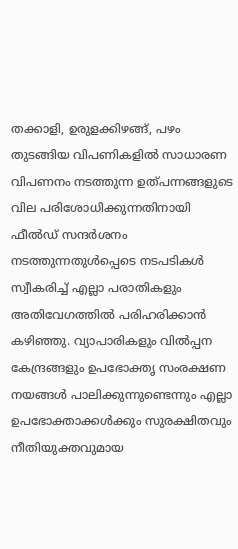തക്കാളി, ഉരുളക്കിഴങ്ങ്, പഴം തുടങ്ങിയ വിപണികളിൽ സാധാരണ വിപണനം നടത്തുന്ന ഉത്പന്നങ്ങളുടെ വില പരിശോധിക്കുന്നതിനായി ഫീൽഡ് സന്ദർശനം നടത്തുന്നതുൾപ്പെടെ നടപടികൾ സ്വീകരിച്ച് എല്ലാ പരാതികളും അതിവേഗത്തിൽ പരിഹരിക്കാൻ കഴിഞ്ഞു. വ്യാപാരികളും വിൽപ്പന കേന്ദ്രങ്ങളും ഉപഭോക്തൃ സംരക്ഷണ നയങ്ങൾ പാലിക്കുന്നുണ്ടെന്നും എല്ലാ ഉപഭോക്താക്കൾക്കും സുരക്ഷിതവും നീതിയുക്തവുമായ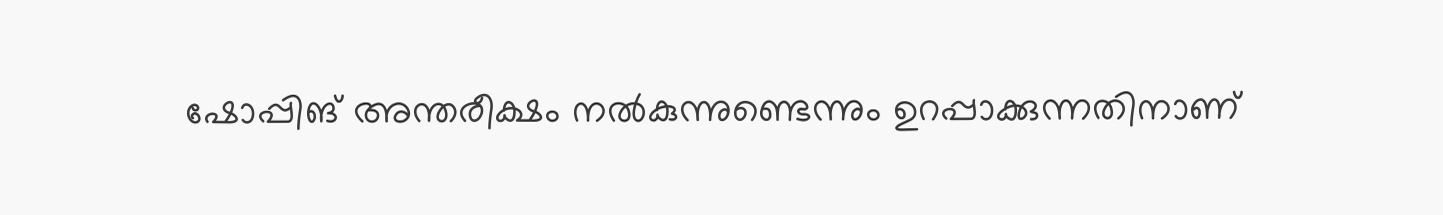ഷോപ്പിങ് അന്തരീക്ഷം നൽകുന്നുണ്ടെന്നും ഉറപ്പാക്കുന്നതിനാണ്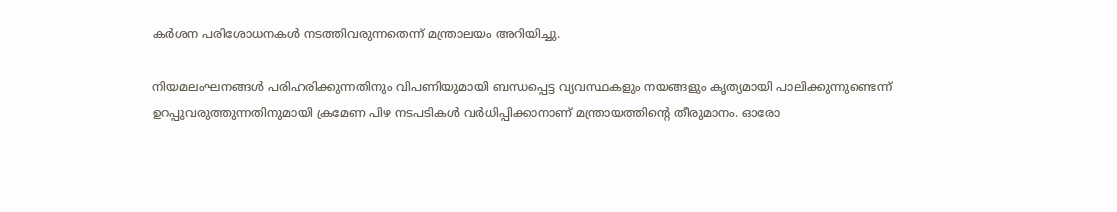കർശന പരിശോധനകൾ നടത്തിവരുന്നതെന്ന് മന്ത്രാലയം അറിയിച്ചു.

നിയമലംഘനങ്ങൾ പരിഹരിക്കുന്നതിനും വിപണിയുമായി ബന്ധപ്പെട്ട വ്യവസ്ഥകളും നയങ്ങളും കൃത്യമായി പാലിക്കുന്നുണ്ടെന്ന് ഉറപ്പുവരുത്തുന്നതിനുമായി ക്രമേണ പിഴ നടപടികൾ വർധിപ്പിക്കാനാണ് മന്ത്രായത്തിന്‍റെ തീരുമാനം. ഓരോ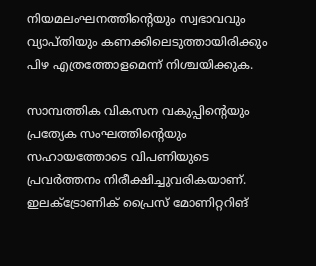നിയമലംഘനത്തിന്‍റെയും സ്വഭാവവും വ്യാപ്തിയും കണക്കിലെടുത്തായിരിക്കും പിഴ എത്രത്തോളമെന്ന് നിശ്ചയിക്കുക.

സാമ്പത്തിക വികസന വകുപ്പിന്‍റെയും പ്രത്യേക സംഘത്തിന്‍റെയും സഹായത്തോടെ വിപണിയുടെ പ്രവർത്തനം നിരീക്ഷിച്ചുവരികയാണ്. ഇലക്ട്രോണിക് പ്രൈസ് മോണിറ്ററിങ്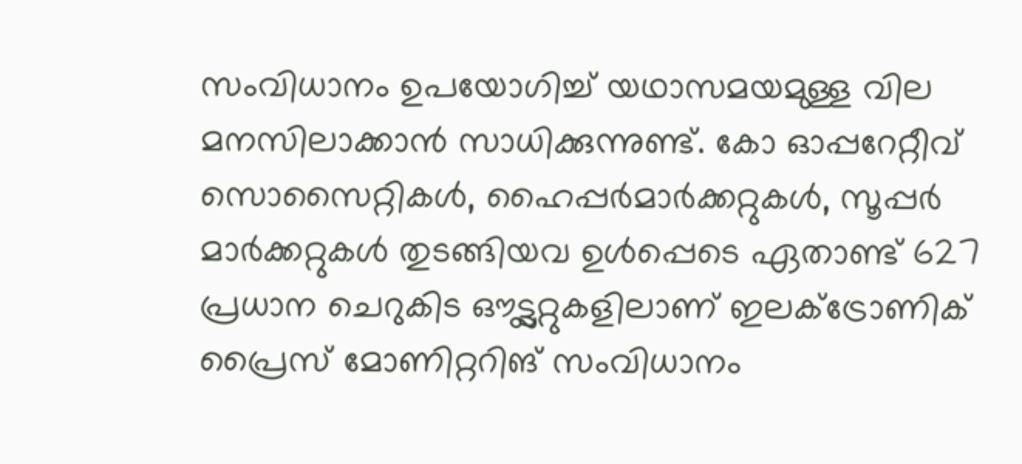സംവിധാനം ഉപയോഗിച്ച് യഥാസമയമുള്ള വില മനസിലാക്കാൻ സാധിക്കുന്നുണ്ട്. കോ ഓപ്പറേറ്റീവ് സൊസൈറ്റികൾ, ഹൈപ്പർമാർക്കറ്റുകൾ, സൂപ്പർ മാർക്കറ്റുകൾ തുടങ്ങിയവ ഉൾപ്പെടെ ഏതാണ്ട് 627 പ്രധാന ചെറുകിട ഔട്ട്ലറ്റുകളിലാണ് ഇലക്ട്രോണിക് പ്രൈസ് മോണിറ്ററിങ് സംവിധാനം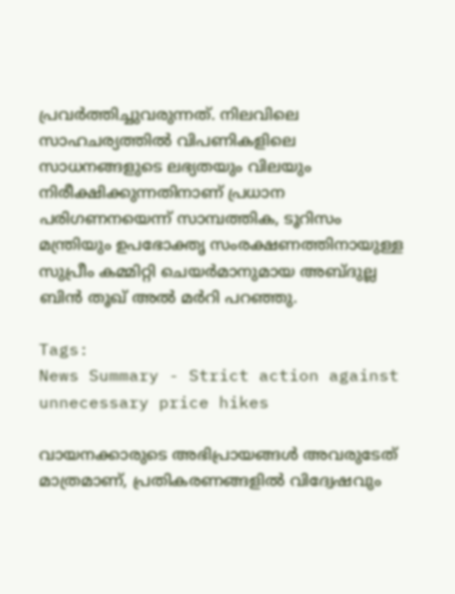പ്രവർത്തിച്ചുവരുന്നത്. നിലവിലെ സാഹചര്യത്തിൽ വിപണികളിലെ സാധനങ്ങളുടെ ലഭ്യതയും വിലയും നിരീക്ഷിക്കുന്നതിനാണ് പ്രധാന പരിഗണനയെന്ന് സാമ്പത്തിക, ടൂറിസം മന്ത്രിയും ഉപഭോക്തൃ സംരക്ഷണത്തിനായുള്ള സുപ്രീം കമ്മിറ്റി ചെയർമാനുമായ അബ്ദുല്ല ബിൻ തൂഖ് അൽ മർറി പറഞ്ഞു.

Tags:
News Summary - Strict action against unnecessary price hikes

വായനക്കാരുടെ അഭിപ്രായങ്ങള്‍ അവരുടേത് മാത്രമാണ്, പ്രതികരണങ്ങളിൽ വിദ്വേഷവും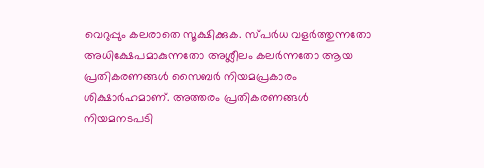വെറുപ്പും കലരാതെ സൂക്ഷിക്കുക. സ്പർധ വളർത്തുന്നതോ അധിക്ഷേപമാകുന്നതോ അശ്ലീലം കലർന്നതോ ആയ പ്രതികരണങ്ങൾ സൈബർ നിയമപ്രകാരം ശിക്ഷാർഹമാണ്. അത്തരം പ്രതികരണങ്ങൾ നിയമനടപടി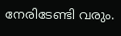നേരിടേണ്ടി വരും.